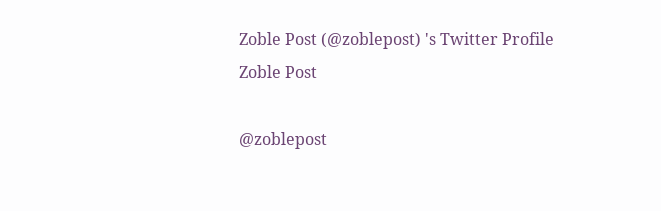Zoble Post (@zoblepost) 's Twitter Profile
Zoble Post

@zoblepost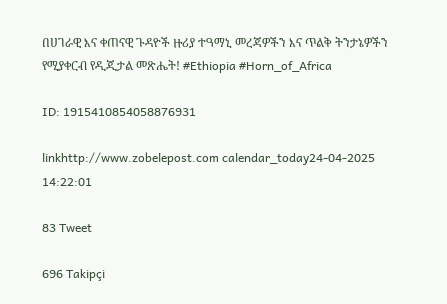በሀገራዊ እና ቀጠናዊ ጉዳዮች ዙሪያ ተዓማኒ መረጃዎችን እና ጥልቅ ትንታኔዎችን የሚያቀርብ የዲጂታል መጽሔት! #Ethiopia #Horn_of_Africa

ID: 1915410854058876931

linkhttp://www.zobelepost.com calendar_today24-04-2025 14:22:01

83 Tweet

696 Takipçi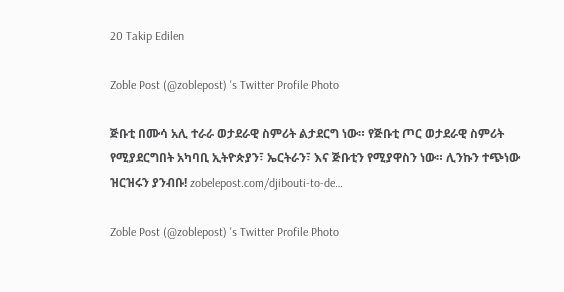20 Takip Edilen

Zoble Post (@zoblepost) 's Twitter Profile Photo

ጅቡቲ በሙሳ አሊ ተራራ ወታደራዊ ስምሪት ልታደርግ ነው። የጅቡቲ ጦር ወታደራዊ ስምሪት የሚያደርግበት አካባቢ ኢትዮጵያን፣ ኤርትራን፣ እና ጅቡቲን የሚያዋስን ነው። ሊንኩን ተጭነው ዝርዝሩን ያንብቡ! zobelepost.com/djibouti-to-de…

Zoble Post (@zoblepost) 's Twitter Profile Photo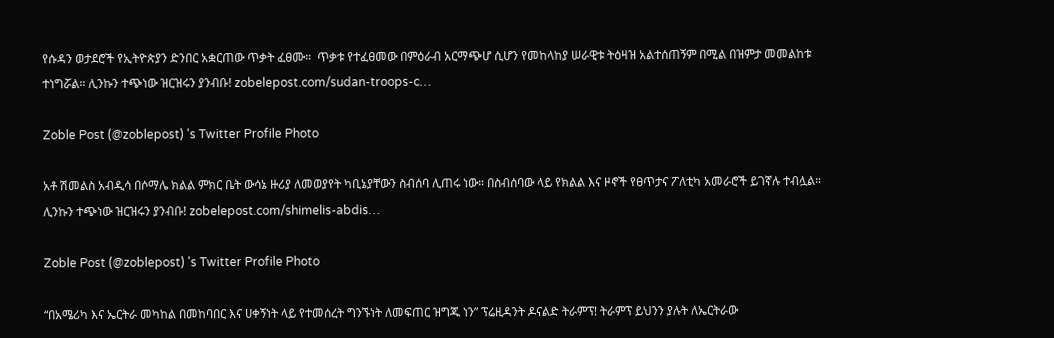የሱዳን ወታደሮች የኢትዮጵያን ድንበር አቋርጠው ጥቃት ፈፀሙ።  ጥቃቱ የተፈፀመው በምዕራብ አርማጭሆ ሲሆን የመከላከያ ሠራዊቱ ትዕዛዝ አልተሰጠኝም በሚል በዝምታ መመልከቱ ተነግሯል። ሊንኩን ተጭነው ዝርዝሩን ያንብቡ! zobelepost.com/sudan-troops-c…

Zoble Post (@zoblepost) 's Twitter Profile Photo

አቶ ሽመልስ አብዲሳ በሶማሌ ክልል ምክር ቤት ውሳኔ ዙሪያ ለመወያየት ካቢኔያቸውን ስብሰባ ሊጠሩ ነው። በስብሰባው ላይ የክልል እና ዞኖች የፀጥታና ፖለቲካ አመራሮች ይገኛሉ ተብሏል። ሊንኩን ተጭነው ዝርዝሩን ያንብቡ! zobelepost.com/shimelis-abdis…

Zoble Post (@zoblepost) 's Twitter Profile Photo

“በአሜሪካ እና ኤርትራ መካከል በመከባበር እና ሀቀኝነት ላይ የተመሰረት ግንኙነት ለመፍጠር ዝግጁ ነን” ፕሬዚዳንት ዶናልድ ትራምፕ! ትራምፕ ይህንን ያሉት ለኤርትራው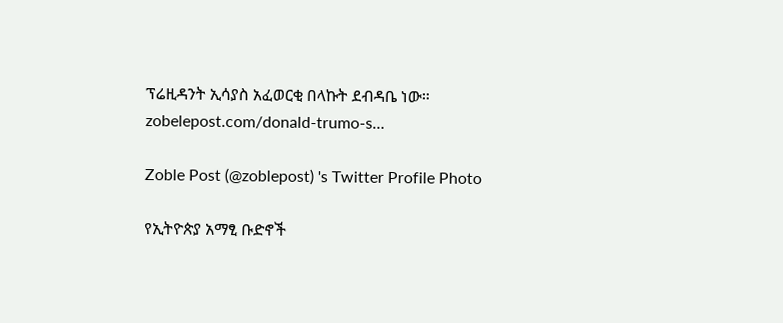ፕሬዚዳንት ኢሳያስ አፈወርቂ በላኩት ደብዳቤ ነው። zobelepost.com/donald-trumo-s…

Zoble Post (@zoblepost) 's Twitter Profile Photo

የኢትዮጵያ አማፂ ቡድኖች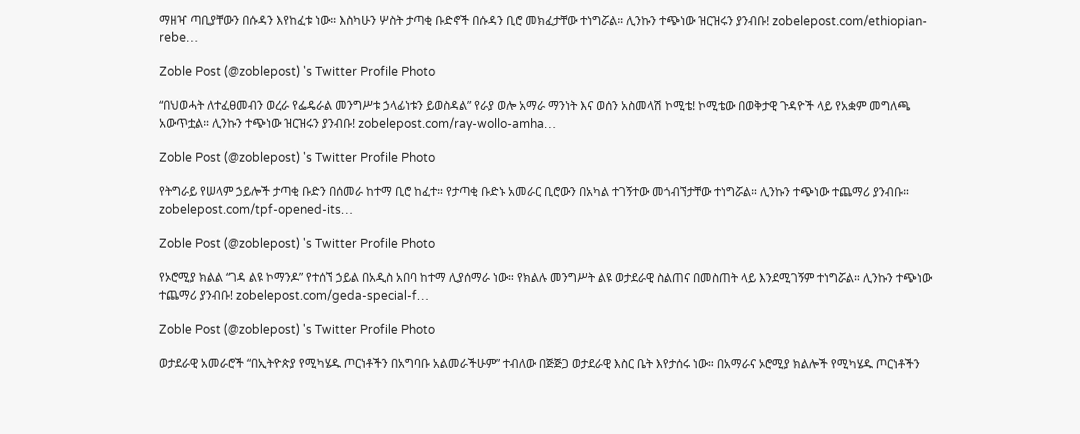ማዘዣ ጣቢያቸውን በሱዳን እየከፈቱ ነው። እስካሁን ሦስት ታጣቂ ቡድኖች በሱዳን ቢሮ መክፈታቸው ተነግሯል። ሊንኩን ተጭነው ዝርዝሩን ያንብቡ! zobelepost.com/ethiopian-rebe…

Zoble Post (@zoblepost) 's Twitter Profile Photo

“በህወሓት ለተፈፀመብን ወረራ የፌዴራል መንግሥቱ ኃላፊነቱን ይወስዳል” የራያ ወሎ አማራ ማንነት እና ወሰን አስመላሽ ኮሚቴ! ኮሚቴው በወቅታዊ ጉዳዮች ላይ የአቋም መግለጫ አውጥቷል። ሊንኩን ተጭነው ዝርዝሩን ያንብቡ! zobelepost.com/ray-wollo-amha…

Zoble Post (@zoblepost) 's Twitter Profile Photo

የትግራይ የሠላም ኃይሎች ታጣቂ ቡድን በሰመራ ከተማ ቢሮ ከፈተ። የታጣቂ ቡድኑ አመራር ቢሮውን በአካል ተገኝተው መጎብኘታቸው ተነግሯል። ሊንኩን ተጭነው ተጨማሪ ያንብቡ። zobelepost.com/tpf-opened-its…

Zoble Post (@zoblepost) 's Twitter Profile Photo

የኦሮሚያ ክልል “ገዳ ልዩ ኮማንዶ” የተሰኘ ኃይል በአዲስ አበባ ከተማ ሊያሰማራ ነው። የክልሉ መንግሥት ልዩ ወታደራዊ ስልጠና በመስጠት ላይ እንደሚገኝም ተነግሯል። ሊንኩን ተጭነው ተጨማሪ ያንብቡ! zobelepost.com/geda-special-f…

Zoble Post (@zoblepost) 's Twitter Profile Photo

ወታደራዊ አመራሮች “በኢትዮጵያ የሚካሄዱ ጦርነቶችን በአግባቡ አልመራችሁም” ተብለው በጅጅጋ ወታደራዊ እስር ቤት እየታሰሩ ነው። በአማራና ኦሮሚያ ክልሎች የሚካሄዱ ጦርነቶችን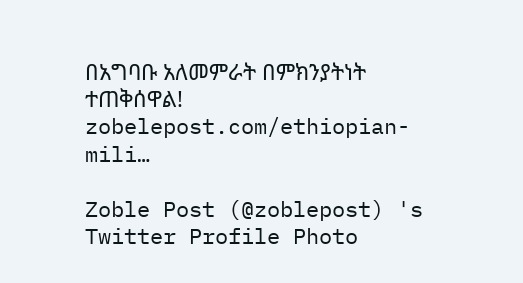በአግባቡ አለመምራት በምክንያትነት ተጠቅሰዋል! zobelepost.com/ethiopian-mili…

Zoble Post (@zoblepost) 's Twitter Profile Photo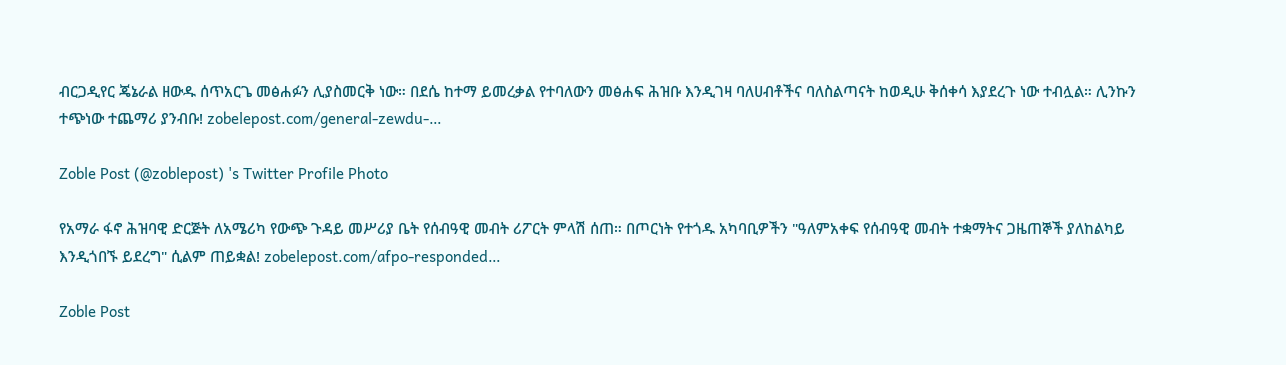ብርጋዲየር ጄኔራል ዘውዱ ሰጥአርጌ መፅሐፉን ሊያስመርቅ ነው። በደሴ ከተማ ይመረቃል የተባለውን መፅሐፍ ሕዝቡ እንዲገዛ ባለሀብቶችና ባለስልጣናት ከወዲሁ ቅሰቀሳ እያደረጉ ነው ተብሏል። ሊንኩን ተጭነው ተጨማሪ ያንብቡ! zobelepost.com/general-zewdu-…

Zoble Post (@zoblepost) 's Twitter Profile Photo

የአማራ ፋኖ ሕዝባዊ ድርጅት ለአሜሪካ የውጭ ጉዳይ መሥሪያ ቤት የሰብዓዊ መብት ሪፖርት ምላሽ ሰጠ። በጦርነት የተጎዱ አካባቢዎችን "ዓለምአቀፍ የሰብዓዊ መብት ተቋማትና ጋዜጠኞች ያለከልካይ እንዲጎበኙ ይደረግ" ሲልም ጠይቋል! zobelepost.com/afpo-responded…

Zoble Post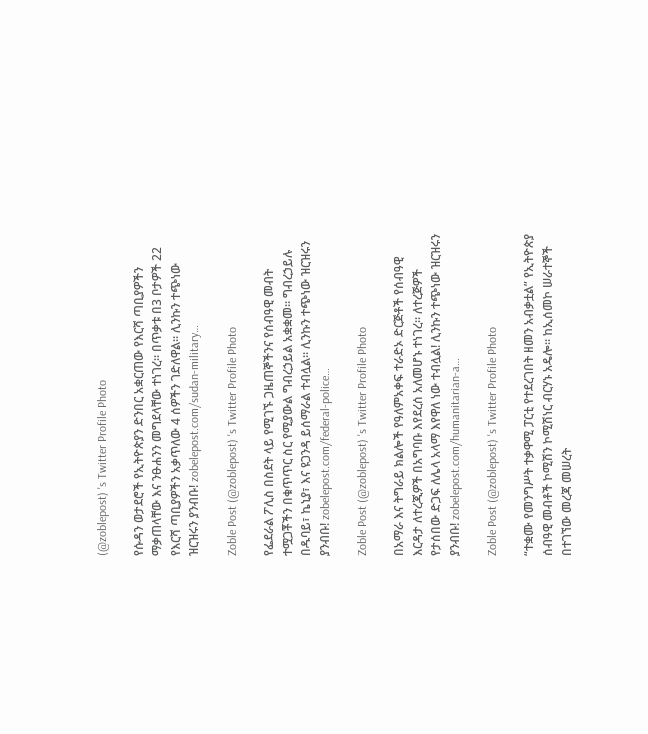(@zoblepost) 's Twitter Profile Photo

የሱዳን ወታደሮች የኢትዮጵያን ድንበር አቋርጠው የእርሻ ጣቢያዎችን ማቃጠላቸው እና ንፁሐንን መግደላቸው ተነገረ። በጥቃቱ በ3 ቦታዎች 22 የእርሻ ጣቢያዎችን አቃጥለው 4 ሰዎችን ገድለዋል። ሊንኩን ተጭነው ዝርዝሩን ያንብቡ! zobelepost.com/sudan-military…

Zoble Post (@zoblepost) 's Twitter Profile Photo

የፌደራል ፖሊስ በስደት ላይ የሚገኙ ጋዜጠኞችንና የሰብዓዊ መብት ተሟጋቾችን በቁጥጥር ስር የሚያውል ግብረኃይል አቋቋመ። ግብረኃይሉ በዱባይ፣ ኬኒያ፣ እና ዩጋንዳ ይሰማራል ተብሏል። ሊንኩን ተጭነው ዝርዝሩን ያንብቡ! zobelepost.com/federal-police…

Zoble Post (@zoblepost) 's Twitter Profile Photo

በአማራ እና ትግራይ ክልሎች የዓለምአቀፍ ተራድኦ ድርጅቶች የሰብዓዊ እርዳታ ለተረጂዎች በአግባቡ እየደረሰ አለመሆኑ ተነገረ። ለተረጅዎች የታሰበው ድጋፍ ለሌላ አላማ እየዋለ ነው ተብሏል! ሊንኩን ተጭነው ዝርዝሩን ያንብቡ! zobelepost.com/humanitarian-a…

Zoble Post (@zoblepost) 's Twitter Profile Photo

“ተቋሙ የመንግሥት ተቃዋሚ ፓርቲ የተደረገበት ዘመን አብቃቷል” የኢትዮጵያ ሰብዓዊ መብቶች ኮሚሽን ኮሚሽነር ብርሃኑ አዴሎ። ከኢሰመኮ ሠራተኞች በተገኘው መረጃ መሠረት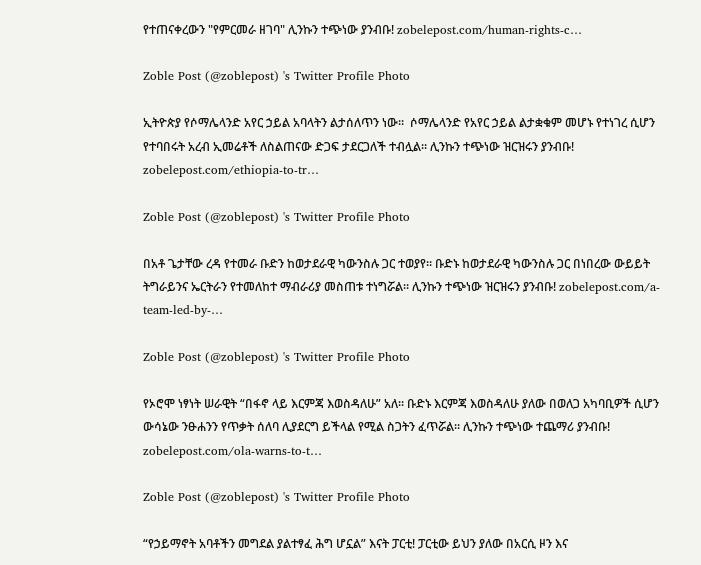የተጠናቀረውን "የምርመራ ዘገባ" ሊንኩን ተጭነው ያንብቡ! zobelepost.com/human-rights-c…

Zoble Post (@zoblepost) 's Twitter Profile Photo

ኢትዮጵያ የሶማሌላንድ አየር ኃይል አባላትን ልታሰለጥን ነው።  ሶማሌላንድ የአየር ኃይል ልታቋቁም መሆኑ የተነገረ ሲሆን የተባበሩት አረብ ኢመሬቶች ለስልጠናው ድጋፍ ታደርጋለች ተብሏል። ሊንኩን ተጭነው ዝርዝሩን ያንብቡ! zobelepost.com/ethiopia-to-tr…

Zoble Post (@zoblepost) 's Twitter Profile Photo

በአቶ ጌታቸው ረዳ የተመራ ቡድን ከወታደራዊ ካውንስሉ ጋር ተወያየ። ቡድኑ ከወታደራዊ ካውንስሉ ጋር በነበረው ውይይት ትግራይንና ኤርትራን የተመለከተ ማብራሪያ መስጠቱ ተነግሯል። ሊንኩን ተጭነው ዝርዝሩን ያንብቡ! zobelepost.com/a-team-led-by-…

Zoble Post (@zoblepost) 's Twitter Profile Photo

የኦሮሞ ነፃነት ሠራዊት “በፋኖ ላይ እርምጃ እወስዳለሁ” አለ። ቡድኑ እርምጃ እወስዳለሁ ያለው በወለጋ አካባቢዎች ሲሆን ውሳኔው ንፁሐንን የጥቃት ሰለባ ሊያደርግ ይችላል የሚል ስጋትን ፈጥሯል። ሊንኩን ተጭነው ተጨማሪ ያንብቡ! zobelepost.com/ola-warns-to-t…

Zoble Post (@zoblepost) 's Twitter Profile Photo

“የኃይማኖት አባቶችን መግደል ያልተፃፈ ሕግ ሆኗል” እናት ፓርቲ! ፓርቲው ይህን ያለው በአርሲ ዞን እና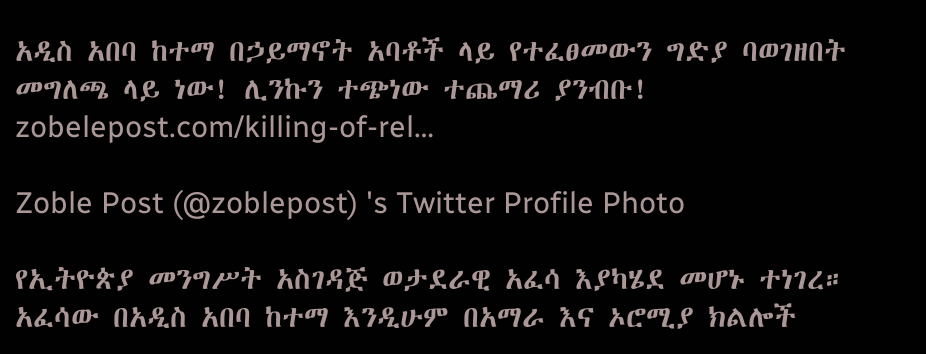አዲስ አበባ ከተማ በኃይማኖት አባቶች ላይ የተፈፀመውን ግድያ ባወገዘበት መግለጫ ላይ ነው! ሊንኩን ተጭነው ተጨማሪ ያንብቡ! zobelepost.com/killing-of-rel…

Zoble Post (@zoblepost) 's Twitter Profile Photo

የኢትዮጵያ መንግሥት አስገዳጅ ወታደራዊ አፈሳ እያካሄደ መሆኑ ተነገረ። አፈሳው በአዲስ አበባ ከተማ እንዲሁም በአማራ እና ኦሮሚያ ክልሎች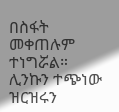በስፋት መቀጠሉም ተነግሯል። ሊንኩን ተጭነው ዝርዝሩን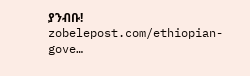ያንብቡ! zobelepost.com/ethiopian-gove…